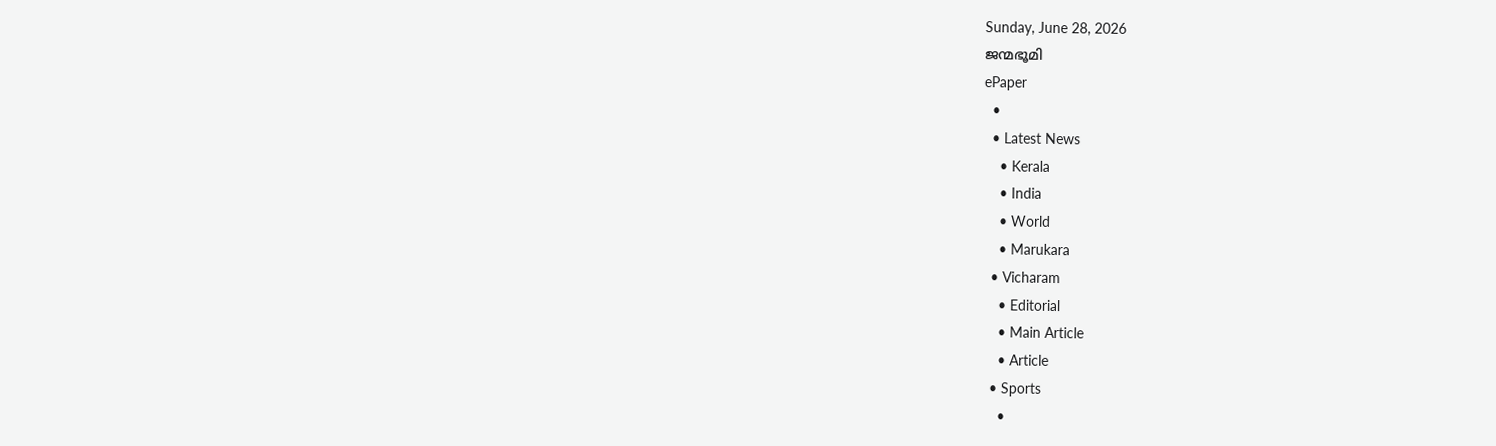Sunday, June 28, 2026
ജന്മഭൂമി
ePaper
  •
  • Latest News
    • Kerala
    • India
    • World
    • Marukara
  • Vicharam
    • Editorial
    • Main Article
    • Article
  • Sports
    •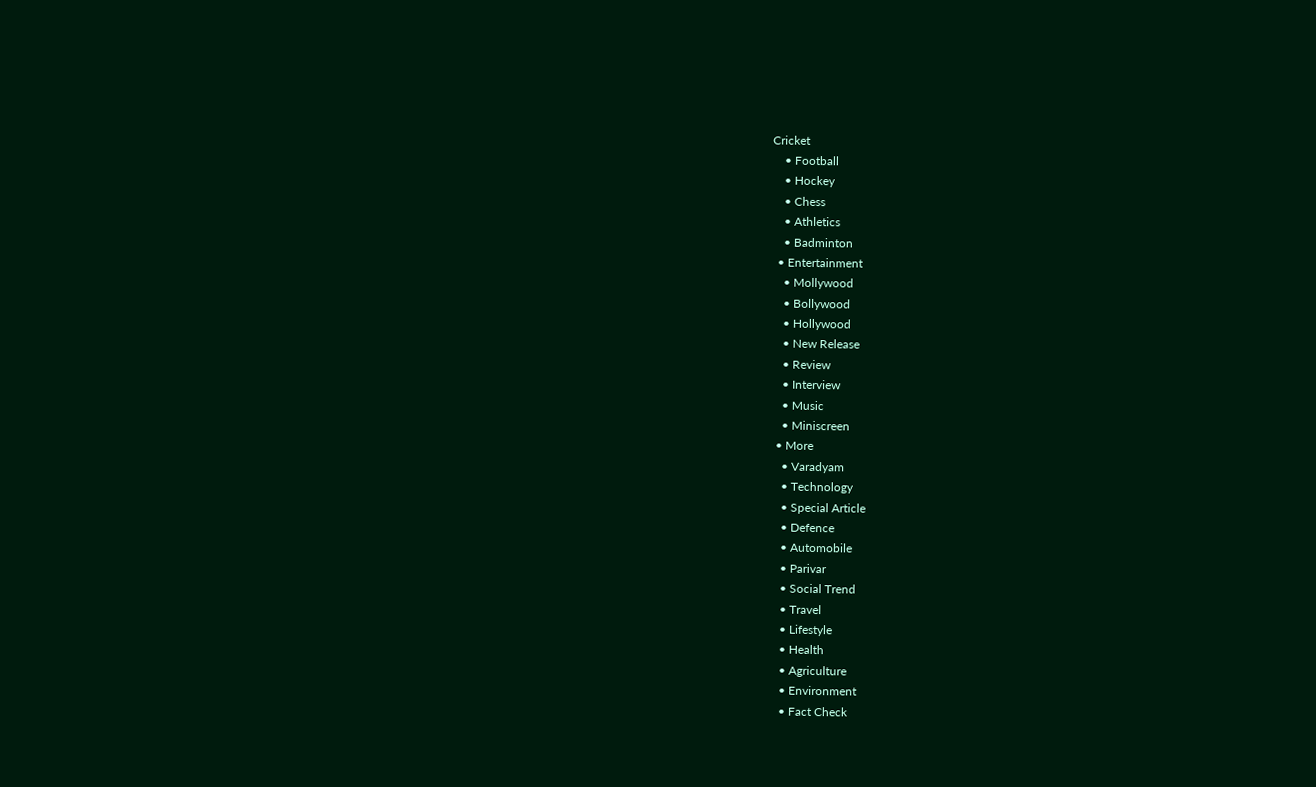Cricket
    • Football
    • Hockey
    • Chess
    • Athletics
    • Badminton
  • Entertainment
    • Mollywood
    • Bollywood
    • Hollywood
    • New Release
    • Review
    • Interview
    • Music
    • Miniscreen
  • More
    • Varadyam
    • Technology
    • Special Article
    • Defence
    • Automobile
    • Parivar
    • Social Trend
    • Travel
    • Lifestyle
    • Health
    • Agriculture
    • Environment
    • Fact Check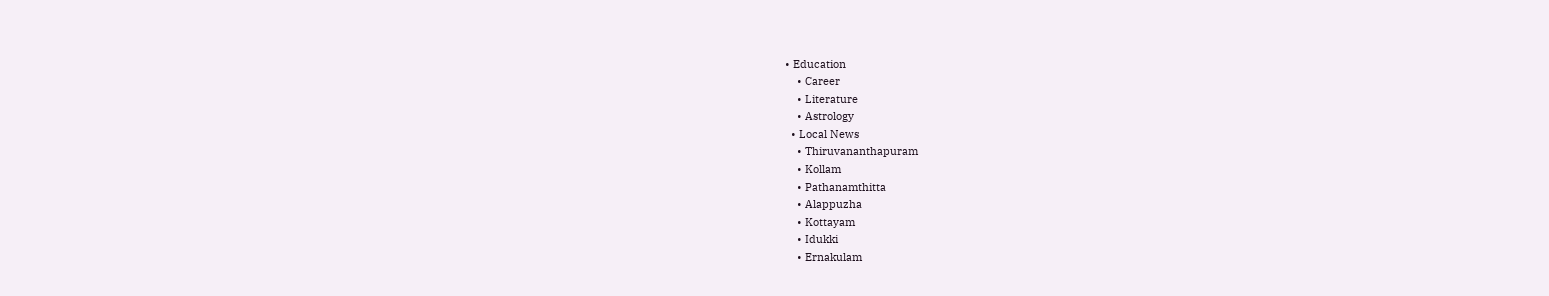• Education
    • Career
    • Literature
    • Astrology
  • Local News
    • Thiruvananthapuram
    • Kollam
    • Pathanamthitta
    • Alappuzha
    • Kottayam
    • Idukki
    • Ernakulam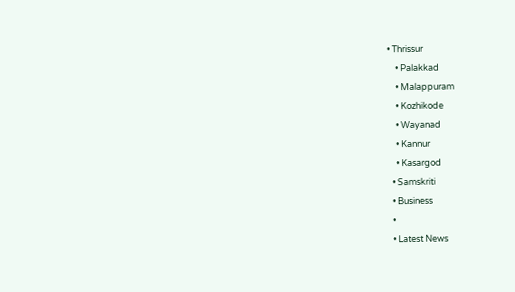• Thrissur
    • Palakkad
    • Malappuram
    • Kozhikode
    • Wayanad
    • Kannur
    • Kasargod
  • Samskriti
  • Business
  •
  • Latest News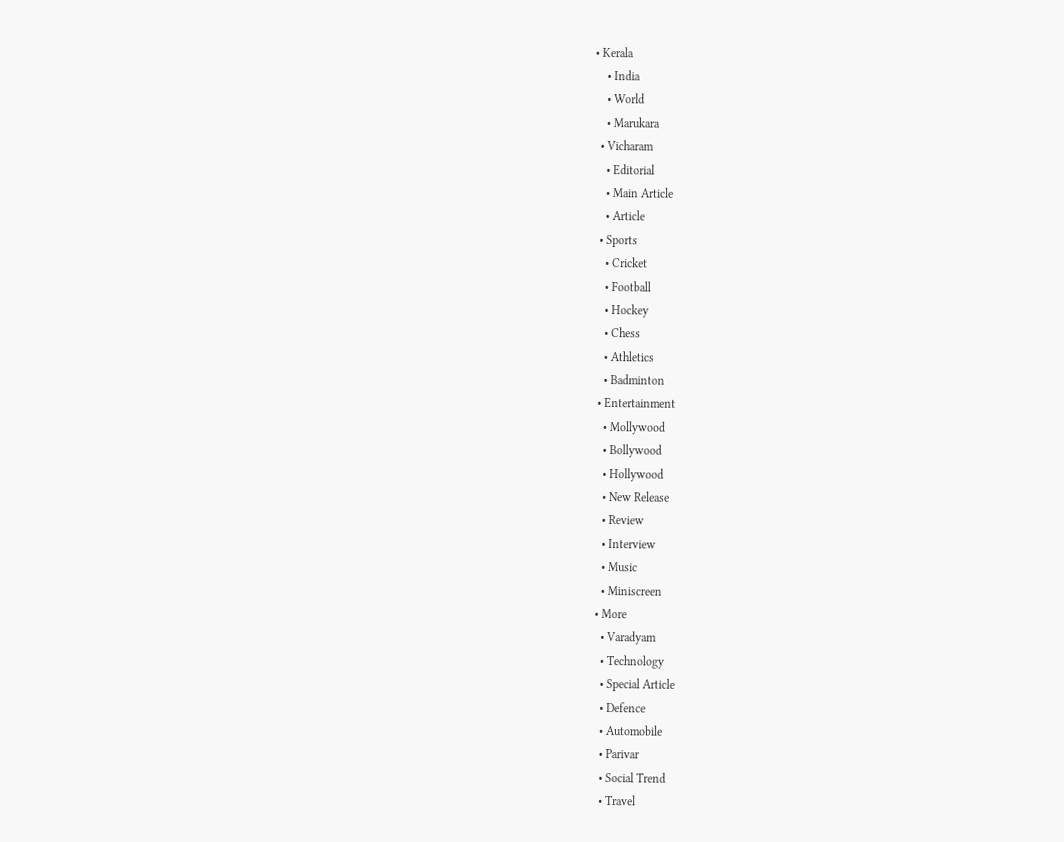• Kerala
    • India
    • World
    • Marukara
  • Vicharam
    • Editorial
    • Main Article
    • Article
  • Sports
    • Cricket
    • Football
    • Hockey
    • Chess
    • Athletics
    • Badminton
  • Entertainment
    • Mollywood
    • Bollywood
    • Hollywood
    • New Release
    • Review
    • Interview
    • Music
    • Miniscreen
  • More
    • Varadyam
    • Technology
    • Special Article
    • Defence
    • Automobile
    • Parivar
    • Social Trend
    • Travel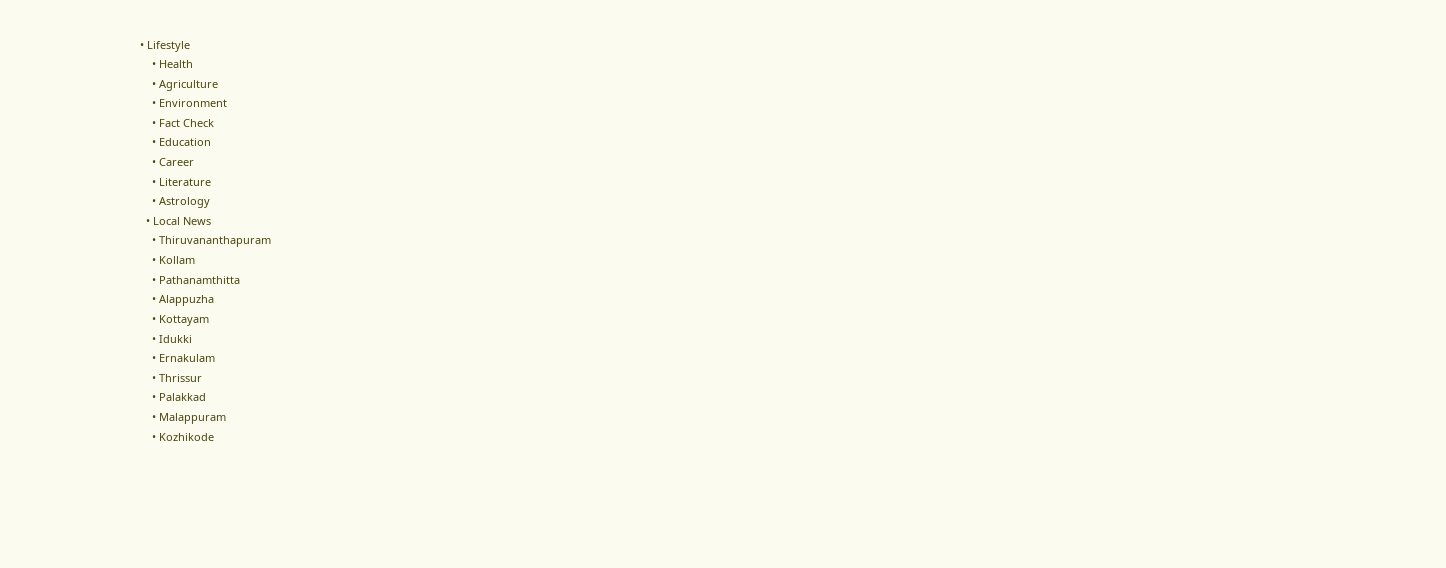• Lifestyle
    • Health
    • Agriculture
    • Environment
    • Fact Check
    • Education
    • Career
    • Literature
    • Astrology
  • Local News
    • Thiruvananthapuram
    • Kollam
    • Pathanamthitta
    • Alappuzha
    • Kottayam
    • Idukki
    • Ernakulam
    • Thrissur
    • Palakkad
    • Malappuram
    • Kozhikode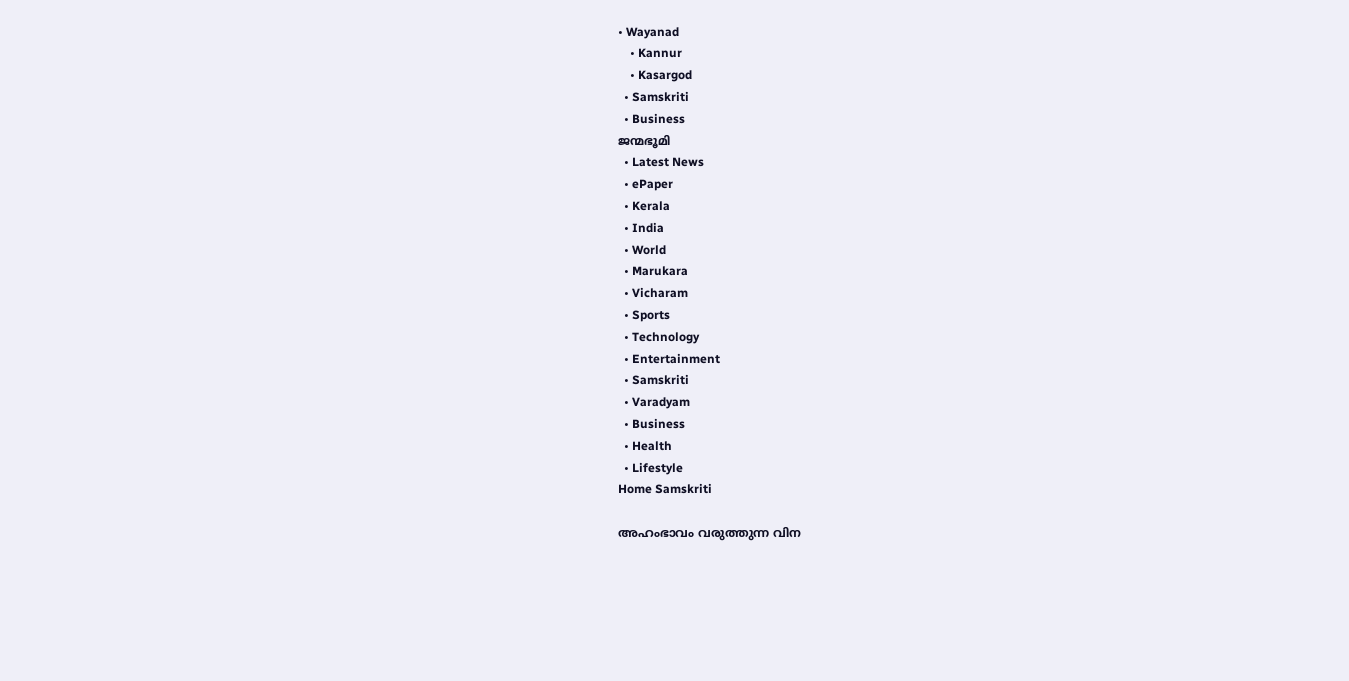• Wayanad
    • Kannur
    • Kasargod
  • Samskriti
  • Business
ജന്മഭൂമി
  • Latest News
  • ePaper
  • Kerala
  • India
  • World
  • Marukara
  • Vicharam
  • Sports
  • Technology
  • Entertainment
  • Samskriti
  • Varadyam
  • Business
  • Health
  • Lifestyle
Home Samskriti

അഹംഭാവം വരുത്തുന്ന വിന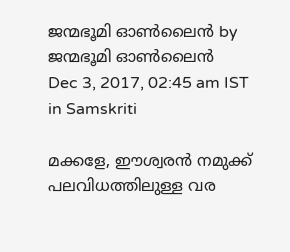ജന്മഭൂമി ഓണ്‍ലൈന്‍ by ജന്മഭൂമി ഓണ്‍ലൈന്‍
Dec 3, 2017, 02:45 am IST
in Samskriti

മക്കളേ, ഈശ്വരന്‍ നമുക്ക് പലവിധത്തിലുള്ള വര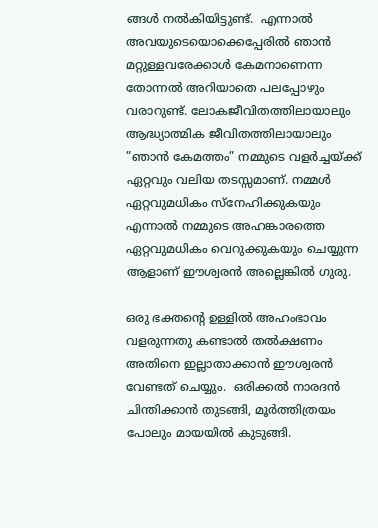ങ്ങള്‍ നല്‍കിയിട്ടുണ്ട്.  എന്നാല്‍ അവയുടെയൊക്കെപ്പേരില്‍ ഞാന്‍ മറ്റുള്ളവരേക്കാള്‍ കേമനാണെന്ന തോന്നല്‍ അറിയാതെ പലപ്പോഴും വരാറുണ്ട്. ലോകജീവിതത്തിലായാലും ആദ്ധ്യാത്മിക ജീവിതത്തിലായാലും  ”ഞാന്‍ കേമത്തം” നമ്മുടെ വളര്‍ച്ചയ്‌ക്ക് ഏറ്റവും വലിയ തടസ്സമാണ്. നമ്മള്‍ ഏറ്റവുമധികം സ്‌നേഹിക്കുകയും എന്നാല്‍ നമ്മുടെ അഹങ്കാരത്തെ ഏറ്റവുമധികം വെറുക്കുകയും ചെയ്യുന്ന ആളാണ് ഈശ്വരന്‍ അല്ലെങ്കില്‍ ഗുരു.

ഒരു ഭക്തന്റെ ഉള്ളില്‍ അഹംഭാവം വളരുന്നതു കണ്ടാല്‍ തല്‍ക്ഷണം അതിനെ ഇല്ലാതാക്കാന്‍ ഈശ്വരന്‍  വേണ്ടത് ചെയ്യും.  ഒരിക്കല്‍ നാരദന്‍ ചിന്തിക്കാന്‍ തുടങ്ങി, മൂര്‍ത്തിത്രയം പോലും മായയില്‍ കുടുങ്ങി.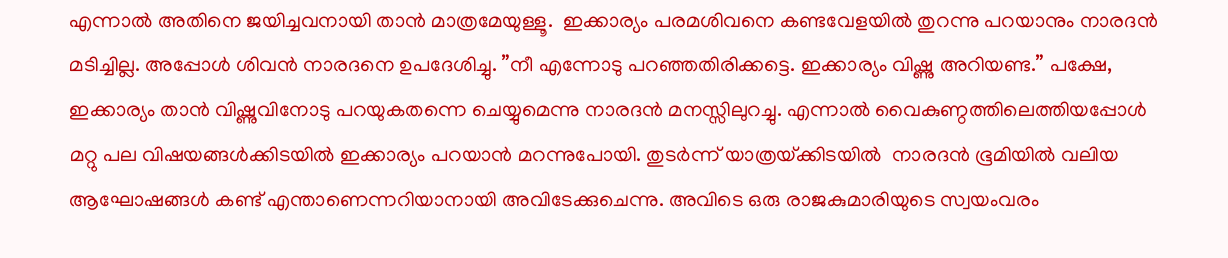എന്നാല്‍ അതിനെ ജയിച്ചവനായി താന്‍ മാത്രമേയുള്ളൂ.  ഇക്കാര്യം പരമശിവനെ കണ്ടവേളയില്‍ തുറന്നു പറയാനും നാരദന്‍ മടിച്ചില്ല. അപ്പോള്‍ ശിവന്‍ നാരദനെ ഉപദേശിച്ചു. ”നീ എന്നോടു പറഞ്ഞതിരിക്കട്ടെ. ഇക്കാര്യം വിഷ്ണു അറിയണ്ട.” പക്ഷേ, ഇക്കാര്യം താന്‍ വിഷ്ണുവിനോടു പറയുകതന്നെ ചെയ്യുമെന്നു നാരദന്‍ മനസ്സിലുറച്ചു. എന്നാല്‍ വൈകുണ്ഠത്തിലെത്തിയപ്പോള്‍ മറ്റു പല വിഷയങ്ങള്‍ക്കിടയില്‍ ഇക്കാര്യം പറയാന്‍ മറന്നുപോയി. തുടര്‍ന്ന് യാത്രയ്‌ക്കിടയില്‍  നാരദന്‍ ഭൂമിയില്‍ വലിയ ആഘോഷങ്ങള്‍ കണ്ട് എന്താണെന്നറിയാനായി അവിടേക്കുചെന്നു. അവിടെ ഒരു രാജകുമാരിയുടെ സ്വയംവരം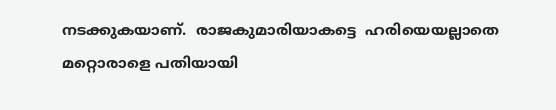നടക്കുകയാണ്.  രാജകുമാരിയാകട്ടെ  ഹരിയെയല്ലാതെ മറ്റൊരാളെ പതിയായി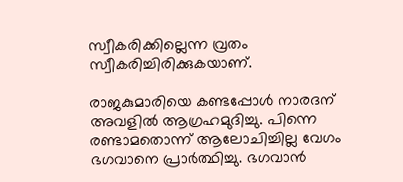സ്വീകരിക്കില്ലെന്ന വ്രതം സ്വീകരിച്ചിരിക്കുകയാണ്.

രാജകുമാരിയെ കണ്ടപ്പോള്‍ നാരദന് അവളില്‍ ആഗ്രഹമുദിച്ചു. പിന്നെ രണ്ടാമതൊന്ന് ആലോചിച്ചില്ല വേഗം ഭഗവാനെ പ്രാര്‍ത്ഥിച്ചു. ഭഗവാന്‍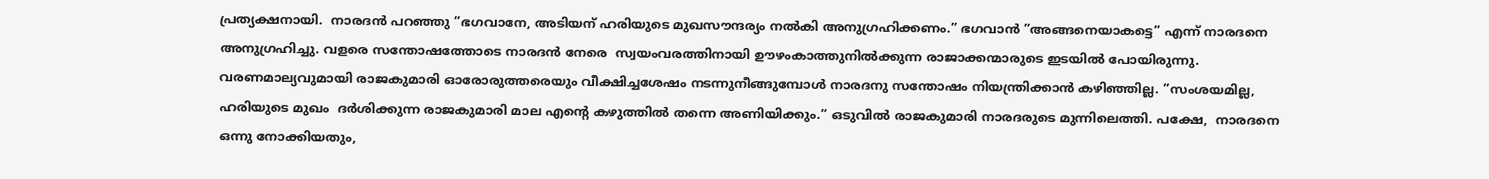പ്രത്യക്ഷനായി.  നാരദന്‍ പറഞ്ഞു ”ഭഗവാനേ, അടിയന് ഹരിയുടെ മുഖസൗന്ദര്യം നല്‍കി അനുഗ്രഹിക്കണം.” ഭഗവാന്‍ ”അങ്ങനെയാകട്ടെ” എന്ന് നാരദനെ അനുഗ്രഹിച്ചു. വളരെ സന്തോഷത്തോടെ നാരദന്‍ നേരെ  സ്വയംവരത്തിനായി ഊഴംകാത്തുനില്‍ക്കുന്ന രാജാക്കന്മാരുടെ ഇടയില്‍ പോയിരുന്നു. വരണമാല്യവുമായി രാജകുമാരി ഓരോരുത്തരെയും വീക്ഷിച്ചശേഷം നടന്നുനീങ്ങുമ്പോള്‍ നാരദനു സന്തോഷം നിയന്ത്രിക്കാന്‍ കഴിഞ്ഞില്ല. ”സംശയമില്ല, ഹരിയുടെ മുഖം  ദര്‍ശിക്കുന്ന രാജകുമാരി മാല എന്റെ കഴുത്തില്‍ തന്നെ അണിയിക്കും.” ഒടുവില്‍ രാജകുമാരി നാരദരുടെ മുന്നിലെത്തി. പക്ഷേ,  നാരദനെ ഒന്നു നോക്കിയതും,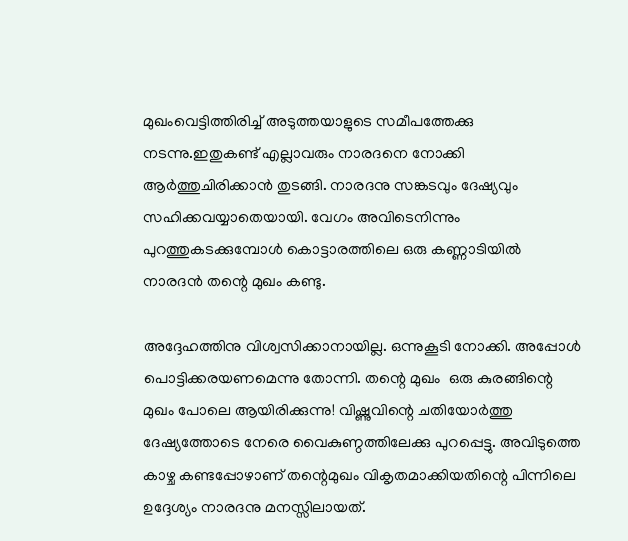മുഖംവെട്ടിത്തിരിച്ച് അടുത്തയാളുടെ സമീപത്തേക്കു നടന്നു.ഇതുകണ്ട് എല്ലാവരും നാരദനെ നോക്കി ആര്‍ത്തുചിരിക്കാന്‍ തുടങ്ങി. നാരദനു സങ്കടവും ദേഷ്യവും സഹിക്കവയ്യാതെയായി. വേഗം അവിടെനിന്നും പുറത്തുകടക്കുമ്പോള്‍ കൊട്ടാരത്തിലെ ഒരു കണ്ണാടിയില്‍ നാരദന്‍ തന്റെ മുഖം കണ്ടു.

അദ്ദേഹത്തിനു വിശ്വസിക്കാനായില്ല. ഒന്നുകൂടി നോക്കി. അപ്പോള്‍ പൊട്ടിക്കരയണമെന്നു തോന്നി. തന്റെ മുഖം  ഒരു കുരങ്ങിന്റെ മുഖം പോലെ ആയിരിക്കുന്നു! വിഷ്ണുവിന്റെ ചതിയോര്‍ത്തു ദേഷ്യത്തോടെ നേരെ വൈകുണ്ഠത്തിലേക്കു പുറപ്പെട്ടു. അവിടുത്തെ കാഴ്ച കണ്ടപ്പോഴാണ് തന്റെമുഖം വികൃതമാക്കിയതിന്റെ പിന്നിലെ ഉദ്ദേശ്യം നാരദനു മനസ്സിലായത്.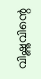വിഷ്ണുവിന്റെ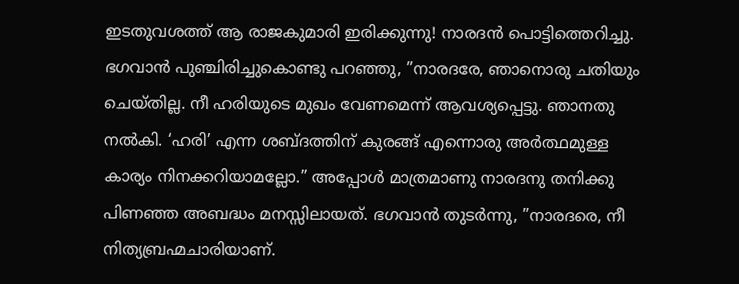ഇടതുവശത്ത് ആ രാജകുമാരി ഇരിക്കുന്നു! നാരദന്‍ പൊട്ടിത്തെറിച്ചു. ഭഗവാന്‍ പുഞ്ചിരിച്ചുകൊണ്ടു പറഞ്ഞു, ”നാരദരേ, ഞാനൊരു ചതിയും ചെയ്തില്ല. നീ ഹരിയുടെ മുഖം വേണമെന്ന് ആവശ്യപ്പെട്ടു. ഞാനതു നല്‍കി. ‘ഹരി’ എന്ന ശബ്ദത്തിന് കുരങ്ങ് എന്നൊരു അര്‍ത്ഥമുള്ള കാര്യം നിനക്കറിയാമല്ലോ.” അപ്പോള്‍ മാത്രമാണു നാരദനു തനിക്കു പിണഞ്ഞ അബദ്ധം മനസ്സിലായത്. ഭഗവാന്‍ തുടര്‍ന്നു, ”നാരദരെ, നീ നിത്യബ്രഹ്മചാരിയാണ്.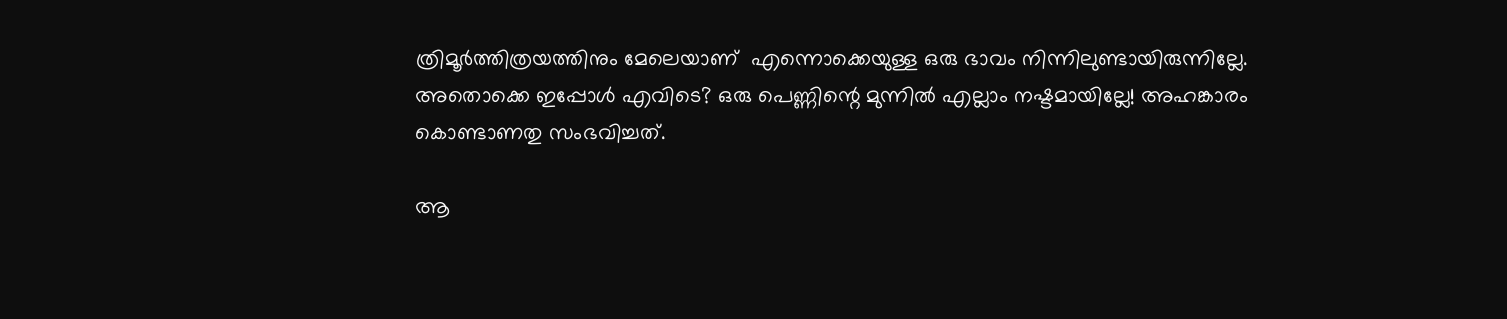ത്രിമൂര്‍ത്തിത്രയത്തിനും മേലെയാണ്  എന്നൊക്കെയുള്ള ഒരു ഭാവം നിന്നിലുണ്ടായിരുന്നില്ലേ. അതൊക്കെ ഇപ്പോള്‍ എവിടെ? ഒരു പെണ്ണിന്റെ മുന്നില്‍ എല്ലാം നഷ്ടമായില്ലേ! അഹങ്കാരം കൊണ്ടാണതു സംഭവിച്ചത്.

ആ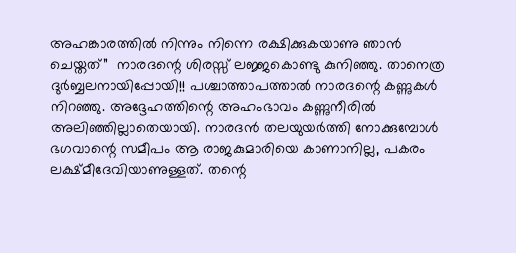അഹങ്കാരത്തില്‍ നിന്നും നിന്നെ രക്ഷിക്കുകയാണു ഞാന്‍ ചെയ്തത്”  നാരദന്റെ ശിരസ്സ് ലജ്ജകൊണ്ടു കുനിഞ്ഞു. താനെത്ര ദുര്‍ബ്ബലനായിപ്പോയി!! പശ്ചാത്താപത്താല്‍ നാരദന്റെ കണ്ണുകള്‍ നിറഞ്ഞു. അദ്ദേഹത്തിന്റെ അഹംഭാവം കണ്ണുനീരില്‍ അലിഞ്ഞില്ലാതെയായി. നാരദന്‍ തലയുയര്‍ത്തി നോക്കുമ്പോള്‍ ഭഗവാന്റെ സമീപം ആ രാജകുമാരിയെ കാണാനില്ല, പകരം ലക്ഷ്മീദേവിയാണുള്ളത്. തന്റെ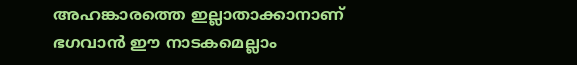അഹങ്കാരത്തെ ഇല്ലാതാക്കാനാണ് ഭഗവാന്‍ ഈ നാടകമെല്ലാം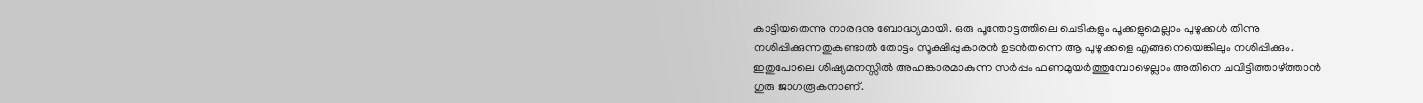കാട്ടിയതെന്നു നാരദനു ബോദ്ധ്യമായി. ഒരു പൂന്തോട്ടത്തിലെ ചെടികളും പൂക്കളുമെല്ലാം പുഴുക്കള്‍ തിന്നു നശിപ്പിക്കുന്നതുകണ്ടാല്‍ തോട്ടം സൂക്ഷിപ്പുകാരന്‍ ഉടന്‍തന്നെ ആ പുഴുക്കളെ എങ്ങനെയെങ്കിലും നശിപ്പിക്കും. ഇതുപോലെ ശിഷ്യമനസ്സില്‍ അഹങ്കാരമാകുന്ന സര്‍പ്പം ഫണമുയര്‍ത്തുമ്പോഴെല്ലാം അതിനെ ചവിട്ടിത്താഴ്‌ത്താന്‍ ഗുരു ജാഗരൂകനാണ്.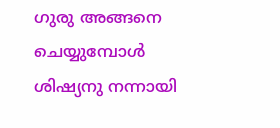ഗുരു അങ്ങനെ ചെയ്യുമ്പോള്‍ ശിഷ്യനു നന്നായി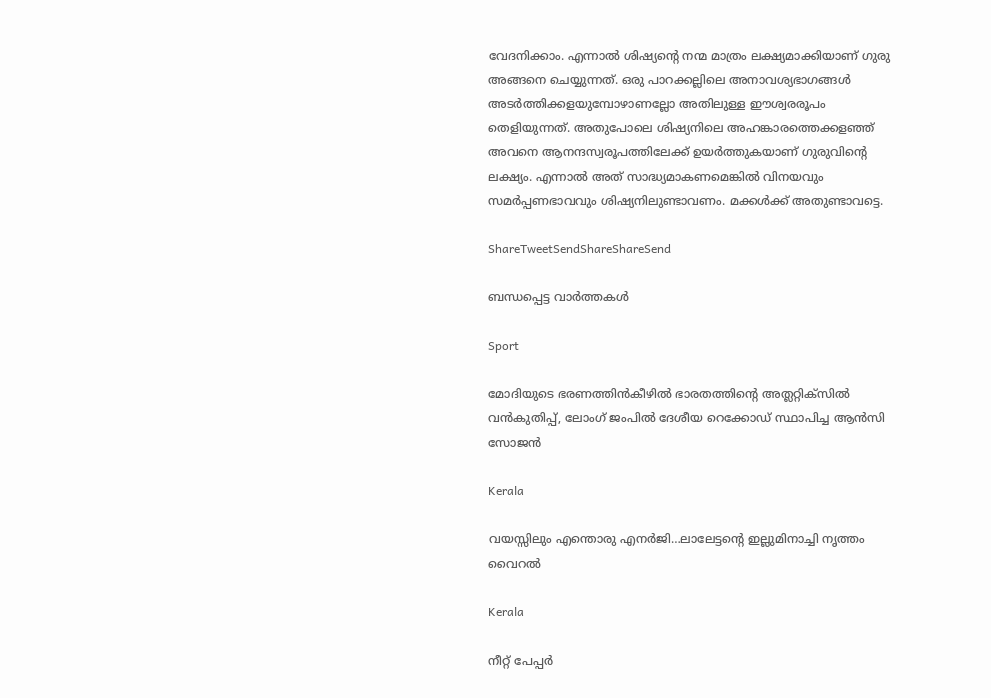വേദനിക്കാം. എന്നാല്‍ ശിഷ്യന്റെ നന്മ മാത്രം ലക്ഷ്യമാക്കിയാണ് ഗുരു അങ്ങനെ ചെയ്യുന്നത്. ഒരു പാറക്കല്ലിലെ അനാവശ്യഭാഗങ്ങള്‍ അടര്‍ത്തിക്കളയുമ്പോഴാണല്ലോ അതിലുള്ള ഈശ്വരരൂപം തെളിയുന്നത്. അതുപോലെ ശിഷ്യനിലെ അഹങ്കാരത്തെക്കളഞ്ഞ് അവനെ ആനന്ദസ്വരൂപത്തിലേക്ക് ഉയര്‍ത്തുകയാണ് ഗുരുവിന്റെ ലക്ഷ്യം. എന്നാല്‍ അത് സാദ്ധ്യമാകണമെങ്കില്‍ വിനയവും സമര്‍പ്പണഭാവവും ശിഷ്യനിലുണ്ടാവണം. മക്കള്‍ക്ക് അതുണ്ടാവട്ടെ.

ShareTweetSendShareShareSend

ബന്ധപ്പെട്ട വാര്‍ത്തകള്‍

Sport

മോദിയുടെ ഭരണത്തിന്‍കീഴില്‍ ഭാരതത്തിന്റെ അത്ലറ്റിക്സില്‍ വന്‍കുതിപ്പ്, ലോംഗ് ജംപില്‍ ദേശീയ റെക്കോഡ് സ്ഥാപിച്ച ആന്‍സി സോജന്‍

Kerala

വയസ്സിലും എന്തൊരു എനര്‍ജി…ലാലേട്ടന്റെ ഇല്ലുമിനാച്ചി നൃത്തം വൈറല്‍

Kerala

നീറ്റ് പേപ്പര്‍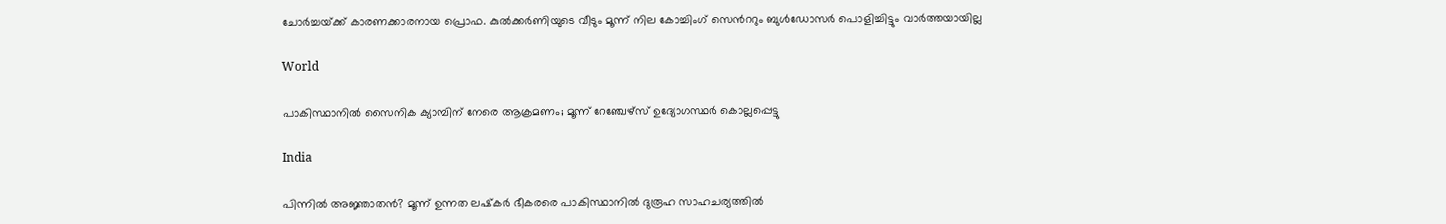ചോര്‍ച്ചയ്‌ക്ക് കാരണക്കാരനായ പ്രൊഫ. കുല്‍ക്കര്‍ണിയുടെ വീടും മൂന്ന് നില കോച്ചിംഗ് സെ‍ന്‍ററും ബുള്‍ഡോസര്‍ പൊളിച്ചിട്ടും വാര്‍ത്തയായില്ല

World

പാകിസ്ഥാനിൽ സൈനിക ക്യാമ്പിന് നേരെ ആക്രമണം; മൂന്ന് റേഞ്ചേഴ്‌സ് ഉദ്യോഗസ്ഥര്‍ കൊല്ലപ്പെട്ടു

India

പിന്നില്‍ അജ്ഞാതന്‍? മൂന്ന് ഉന്നത ലഷ്‌കർ ഭീകരരെ പാകിസ്ഥാനിൽ ദുരൂഹ സാഹചര്യത്തിൽ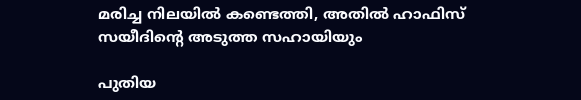മരിച്ച നിലയിൽ കണ്ടെത്തി, അതിൽ ഹാഫിസ് സയീദിന്റെ അടുത്ത സഹായിയും

പുതിയ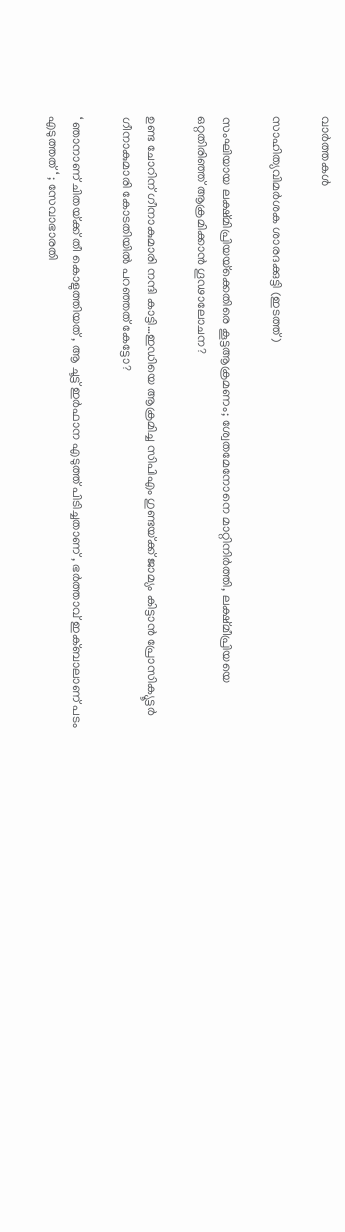വാര്‍ത്തകള്‍

സാഹിത്യവിമര്‍ശക ശാരദക്കുട്ടി (ഇടത്ത്)

സംഘിയായ ലക്ഷ്മിപ്രിയയ്‌ക്കെതിരെ കൂട്ടആക്രമണം; ശ്വേതമേനോനെ മാറ്റിനിര്‍ത്തി, ലക്ഷ്മീപ്രിയയെ ഒറ്റതിരിഞ്ഞ് ആക്രമിക്കാന്‍ ഗൂഢാലോചന?

ഉണ്ട ചോറിന് ഗീനാകുമാരി നന്ദി കാട്ടി…ഇഡിയെ ആക്രമിച്ച സിപിഎം ഗുണ്ടയ്‌ക്ക് ജാമ്യം കിട്ടാന്‍ പ്രോസിക്യൂട്ടര്‍ ഗീനാകുമാരി കോടതിയില്‍ പറഞ്ഞത് കേട്ടോ?

‘ ഞാനാണ് ചിതയ്‌ക്ക് തീ കൊളുത്തിയത് , ആ ചൂട്ട് ഇർഫാന എടുത്ത് പിടിച്ചതാണ് , ഭർത്താവ് ഇക്ബാലാണ് പടം എടുത്തത് ‘ ; സേവാഭാരതി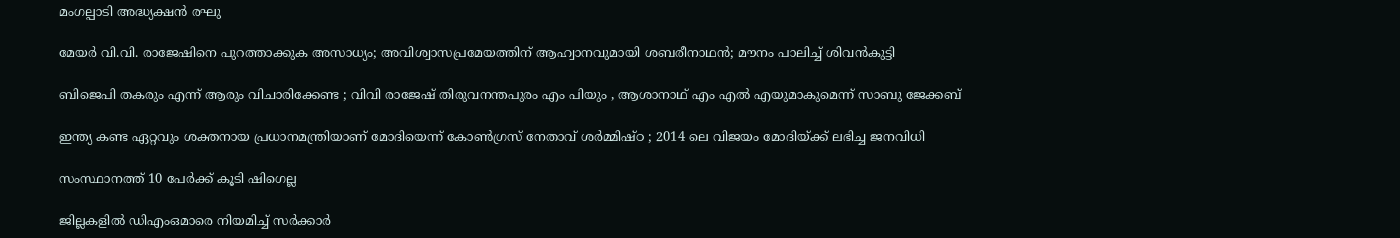മംഗല്പാടി അദ്ധ്യക്ഷൻ രഘു

മേയര്‍ വി.വി. രാജേഷിനെ പുറത്താക്കുക അസാധ്യം; അവിശ്വാസപ്രമേയത്തിന് ആഹ്വാനവുമായി ശബരീനാഥന്‍; മൗനം പാലിച്ച് ശിവന്‍കുട്ടി

ബിജെപി തകരും എന്ന് ആരും വിചാരിക്കേണ്ട ; വിവി രാജേഷ് തിരുവനന്തപുരം എം പിയും , ആശാനാഥ് എം എൽ എയുമാകുമെന്ന് സാബു ജേക്കബ്

ഇന്ത്യ കണ്ട ഏറ്റവും ശക്തനായ പ്രധാനമന്ത്രിയാണ് മോദിയെന്ന് കോൺഗ്രസ് നേതാവ് ശർമ്മിഷ്ഠ ; 2014 ലെ വിജയം മോദിയ്‌ക്ക് ലഭിച്ച ജനവിധി

സംസ്ഥാനത്ത് 10 പേര്‍ക്ക് കൂടി ഷിഗെല്ല

ജില്ലകളില്‍ ഡിഎംഒമാരെ നിയമിച്ച് സര്‍ക്കാര്‍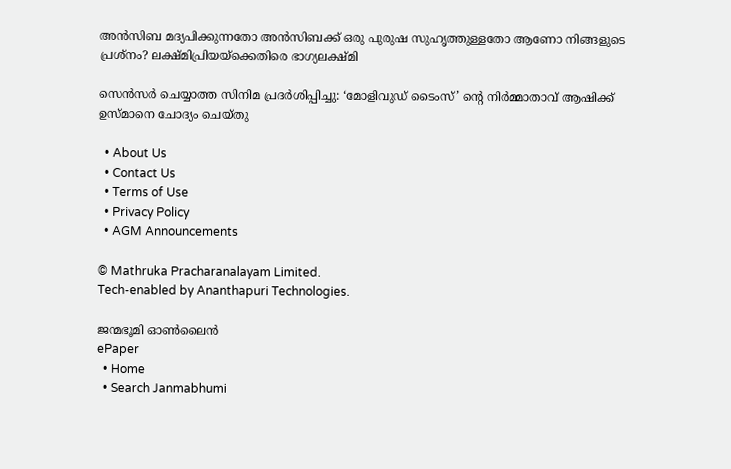അൻസിബ മദ്യപിക്കുന്നതോ അൻസിബക്ക് ഒരു പുരുഷ സുഹൃത്തുള്ളതോ ആണോ നിങ്ങളുടെ പ്രശ്നം? ലക്ഷ്മിപ്രിയയ്‌ക്കെതിരെ ഭാഗ്യലക്ഷ്മി

സെന്‍സര്‍ ചെയ്യാത്ത സിനിമ പ്രദര്‍ശിപ്പിച്ചു: ‘മോളിവുഡ് ടൈംസ്’ ന്റെ നിര്‍മ്മാതാവ് ആഷിക്ക് ഉസ്മാനെ ചോദ്യം ചെയ്തു

  • About Us
  • Contact Us
  • Terms of Use
  • Privacy Policy
  • AGM Announcements

© Mathruka Pracharanalayam Limited.
Tech-enabled by Ananthapuri Technologies.

ജന്മഭൂമി ഓണ്‍ലൈന്‍
ePaper
  • Home
  • Search Janmabhumi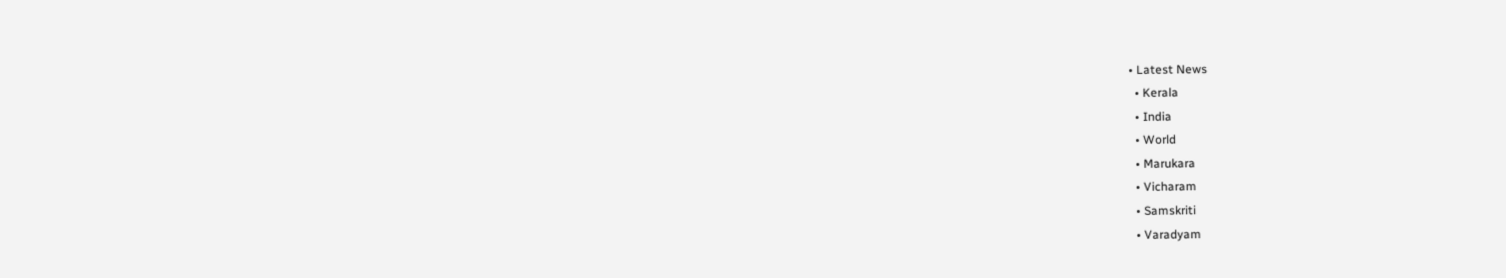• Latest News
  • Kerala
  • India
  • World
  • Marukara
  • Vicharam
  • Samskriti
  • Varadyam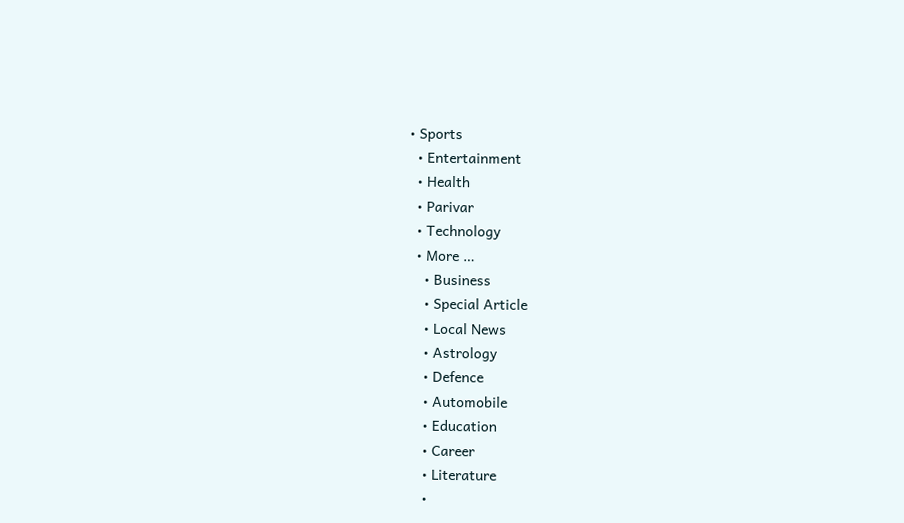• Sports
  • Entertainment
  • Health
  • Parivar
  • Technology
  • More …
    • Business
    • Special Article
    • Local News
    • Astrology
    • Defence
    • Automobile
    • Education
    • Career
    • Literature
    •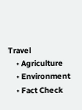Travel
    • Agriculture
    • Environment
    • Fact Check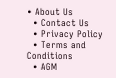• About Us
  • Contact Us
  • Privacy Policy
  • Terms and Conditions
  • AGM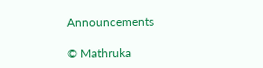Announcements

© Mathruka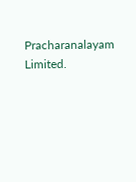Pracharanalayam Limited.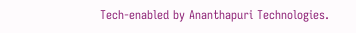Tech-enabled by Ananthapuri Technologies.